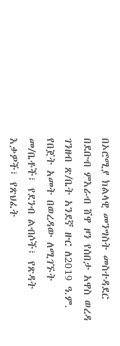በኦሮሚያ ክልላዊ መንግስት መስተዳደር በደቡብ ምእራብ ሸዋ ዞን የሰበታ አዋስ ወረዳ ገንዘብ ጽ/ቤት አንደኛ ዙር ለ2019 ዓ.ም. የበጀት አመት በወረዳው ለሚገኙት መ/ቤቶች፣ የደንብ ልብሶች፣ የጽዳት እቃዎች፣ የጽህፈት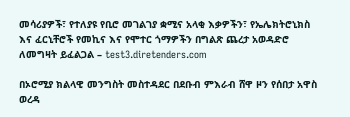መሳሪያዎች፣ የተለያዩ የቢሮ መገልገያ ቋሚና አላቂ እቃዎችን፣ የኤሌክትሮኒክስ እና ፈርኒቸሮች የመኪና እና የሞተር ጎማዎችን በግልጽ ጨረታ አወዳድሮ ለመግዛት ይፈልጋል – test3.diretenders.com

በኦሮሚያ ክልላዊ መንግስት መስተዳደር በደቡብ ምእራብ ሸዋ ዞን የሰበታ አዋስ ወረዳ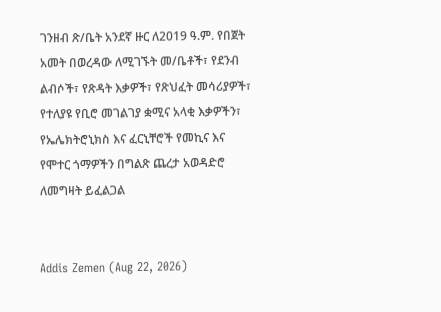ገንዘብ ጽ/ቤት አንደኛ ዙር ለ2019 ዓ.ም. የበጀት አመት በወረዳው ለሚገኙት መ/ቤቶች፣ የደንብ ልብሶች፣ የጽዳት እቃዎች፣ የጽህፈት መሳሪያዎች፣ የተለያዩ የቢሮ መገልገያ ቋሚና አላቂ እቃዎችን፣ የኤሌክትሮኒክስ እና ፈርኒቸሮች የመኪና እና የሞተር ጎማዎችን በግልጽ ጨረታ አወዳድሮ ለመግዛት ይፈልጋል


Addis Zemen (Aug 22, 2026)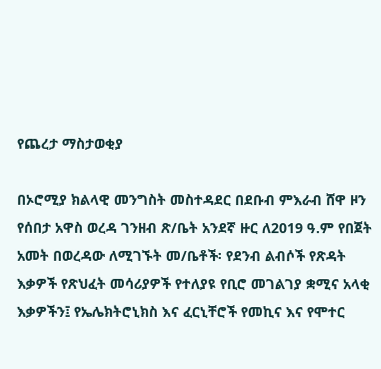የጨረታ ማስታወቂያ

በኦሮሚያ ክልላዊ መንግስት መስተዳደር በደቡብ ምእራብ ሸዋ ዞን የሰበታ አዋስ ወረዳ ገንዘብ ጽ/ቤት አንደኛ ዙር ለ2019 ዓ.ም የበጀት አመት በወረዳው ለሚገኙት መ/ቤቶች፡ የደንብ ልብሶች የጽዳት እቃዎች የጽህፈት መሳሪያዎች የተለያዩ የቢሮ መገልገያ ቋሚና አላቂ እቃዎችን፤ የኤሌክትሮኒክስ እና ፈርኒቸሮች የመኪና እና የሞተር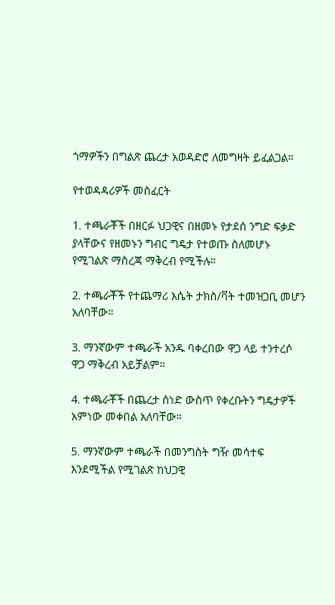ጎማዎችን በግልጽ ጨረታ አወዳድሮ ለመግዛት ይፈልጋል።

የተወዳዳሪዎች መስፈርት

1. ተጫራቾች በዘርፉ ህጋዊና በዘመኑ የታደሰ ንግድ ፍቃድ ያላቸውና የዘመኑን ግብር ግዴታ የተወጡ ስለመሆኑ የሚገልጽ ማስረጃ ማቅረብ የሚችሉ።

2. ተጫራቾች የተጨማሪ እሴት ታክስ/ቫት ተመዝጋቢ መሆን አለባቸው።

3. ማንኛውም ተጫራች አንዱ ባቀረበው ዋጋ ላይ ተንተረሶ ዋጋ ማቅረብ አይቻልም።

4. ተጫራቾች በጨረታ ሰነድ ውስጥ የቀረቡትን ግዴታዎች አምነው መቀበል አለባቸው።

5. ማንኛውም ተጫራች በመንግስት ግዥ መሳተፍ እንደሚችል የሚገልጽ ከህጋዊ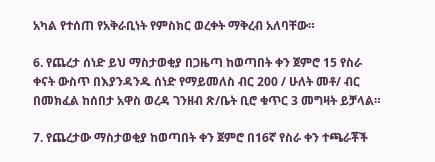አካል የተሰጠ የአቅራቢነት የምስክር ወረቀት ማቅረብ አለባቸው።

6. የጨረታ ሰነድ ይህ ማስታወቂያ በጋዜጣ ከወጣበት ቀን ጀምሮ 15 የስራ ቀናት ውስጥ በእያንዳንዱ ሰነድ የማይመለስ ብር 200 / ሁለት መቶ/ ብር በመክፈል ከሰበታ አዋስ ወረዳ ገንዘብ ጽ/ቤት ቢሮ ቁጥር 3 መግዛት ይቻላል።

7. የጨረታው ማስታወቂያ ከወጣበት ቀን ጀምሮ በ16ኛ የስራ ቀን ተጫራቾች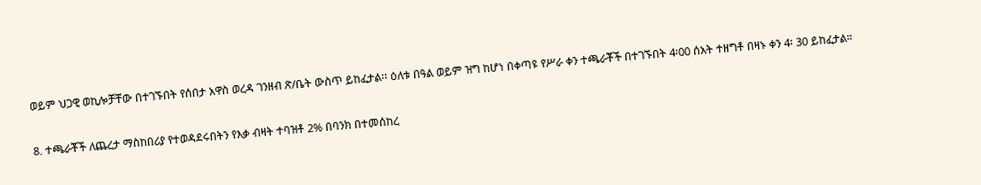ወይም ህጋዊ ወኪሎቻቸው በተገኙበት የሰበታ አዋስ ወረዳ ገንዘብ ጽ/ቤት ውስጥ ይከፈታል፡፡ ዕለቱ በዓል ወይም ዝግ ከሆነ በቀጣዩ የሥራ ቀን ተጫራቾች በተገኙበት 4፡00 ሰአት ተዘግቶ በዛኑ ቀን 4፡ 30 ይከፈታል።

8. ተጫራቾች ለጨረታ ማስከበሪያ የተወዳደሩበትን የእቃ ብዛት ተባዝቶ 2% በባንክ በተመሰከረ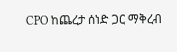CPO ከጨረታ ሰነድ ጋር ማቅረብ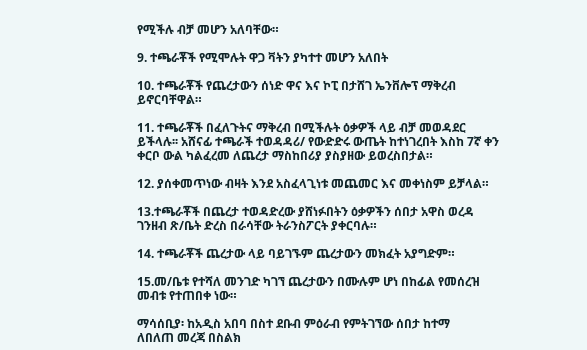የሚችሉ ብቻ መሆን አለባቸው።

9. ተጫራቾች የሚሞሉት ዋጋ ቫትን ያካተተ መሆን አለበት

10. ተጫራቾች የጨረታውን ሰነድ ዋና እና ኮፒ በታሸገ ኤንቨሎፕ ማቅረብ ይኖርባቸዋል።

11. ተጫራቾች በፈለጉትና ማቅረብ በሚችሉት ዕቃዎች ላይ ብቻ መወዳደር ይችላሉ፡፡ አሸናፊ ተጫራች ተወዳዳሪ/ የውድድሩ ውጤት ከተነገረበት እስከ 7ኛ ቀን ቀርቦ ውል ካልፈረመ ለጨረታ ማስከበሪያ ያስያዘው ይወረስበታል።

12. ያሰቀመጥነው ብዛት እንደ አስፈላጊነቱ መጨመር እና መቀነስም ይቻላል።

13.ተጫራቾች በጨረታ ተወዳድረው ያሸነፉበትን ዕቃዎችን ሰበታ አዋስ ወረዳ ገንዘብ ጽ/ቤት ድረስ በራሳቸው ትራንስፖርት ያቀርባሉ።

14. ተጫራቾች ጨረታው ላይ ባይገኙም ጨረታውን መክፈት አያግድም።

15.መ/ቤቱ የተሻለ መንገድ ካገኘ ጨረታውን በሙሉም ሆነ በከፊል የመሰረዝ መብቱ የተጠበቀ ነው።

ማሳሰቢያ፡ ከአዲስ አበባ በስተ ደቡብ ምዕራብ የምትገኘው ሰበታ ከተማ
ለበለጠ መረጃ በስልክ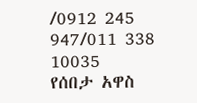/0912 245 947/011 338 10035
የሰበታ አዋስ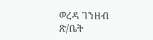ወረዳ ገንዘብ ጽ/ቤት